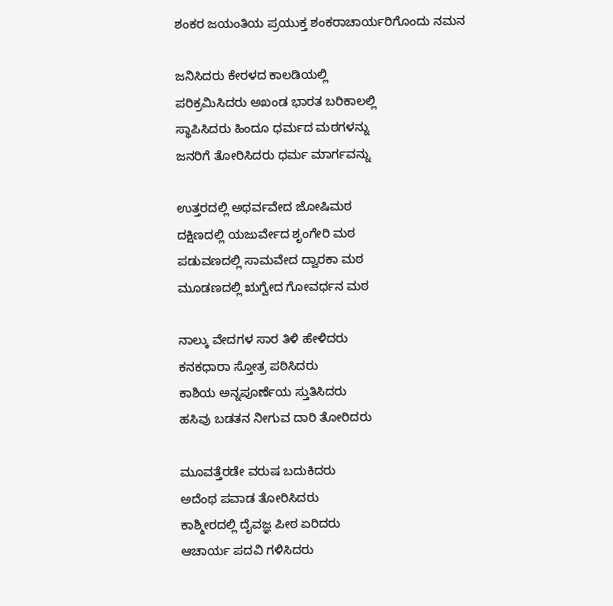ಶಂಕರ ಜಯಂತಿಯ ಪ್ರಯುಕ್ತ ಶಂಕರಾಚಾರ್ಯರಿಗೊಂದು ನಮನ

ಜನಿಸಿದರು ಕೇರಳದ ಕಾಲಡಿಯಲ್ಲಿ
ಪರಿಕ್ರಮಿಸಿದರು ಅಖಂಡ ಭಾರತ ಬರಿಕಾಲಲ್ಲಿ
ಸ್ಥಾಪಿಸಿದರು ಹಿಂದೂ ಧರ್ಮದ ಮಠಗಳನ್ನು
ಜನರಿಗೆ ತೋರಿಸಿದರು ಧರ್ಮ ಮಾರ್ಗವನ್ನು

ಉತ್ತರದಲ್ಲಿ ಅಥರ್ವವೇದ ಜೋಷಿಮಠ
ದಕ್ಷಿಣದಲ್ಲಿ ಯಜುರ್ವೇದ ಶೃಂಗೇರಿ ಮಠ
ಪಡುವಣದಲ್ಲಿ ಸಾಮವೇದ ದ್ವಾರಕಾ ಮಠ
ಮೂಡಣದಲ್ಲಿ ಋಗ್ವೇದ ಗೋವರ್ಧನ ಮಠ

ನಾಲ್ಕು ವೇದಗಳ ಸಾರ ತಿಳಿ ಹೇಳಿದರು
ಕನಕಧಾರಾ ಸ್ತೋತ್ರ ಪಠಿಸಿದರು
ಕಾಶಿಯ ಅನ್ನಪೂರ್ಣೆಯ ಸ್ತುತಿಸಿದರು
ಹಸಿವು ಬಡತನ ನೀಗುವ ದಾರಿ ತೋರಿದರು

ಮೂವತ್ತೆರಡೇ ವರುಷ ಬದುಕಿದರು
ಅದೆಂಥ ಪವಾಡ ತೋರಿಸಿದರು
ಕಾಶ್ಮೀರದಲ್ಲಿ ದೈವಜ್ಞ ಪೀಠ ಏರಿದರು
ಆಚಾರ್ಯ ಪದವಿ ಗಳಿಸಿದರು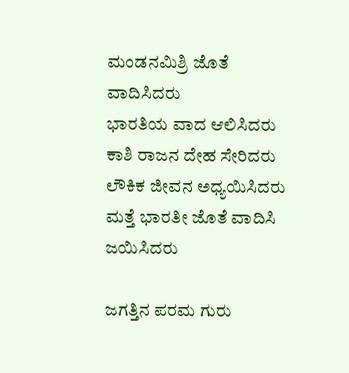ಮಂಡನಮಿಶ್ರಿ ಜೊತೆ ವಾದಿಸಿದರು
ಭಾರತಿಯ ವಾದ ಆಲಿಸಿದರು
ಕಾಶಿ ರಾಜನ ದೇಹ ಸೇರಿದರು
ಲೌಕಿಕ ಜೀವನ ಅಧ್ಯಯಿಸಿದರು
ಮತ್ತೆ ಭಾರತೀ ಜೊತೆ ವಾದಿಸಿ ಜಯಿಸಿದರು

ಜಗತ್ತಿನ ಪರಮ ಗುರು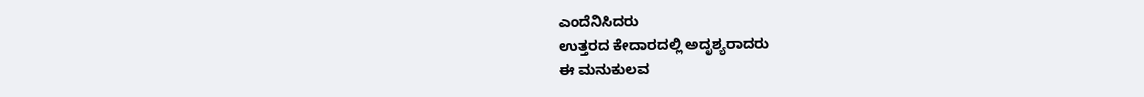ಎಂದೆನಿಸಿದರು
ಉತ್ತರದ ಕೇದಾರದಲ್ಲಿ ಅದೃಶ್ಯರಾದರು
ಈ ಮನುಕುಲವ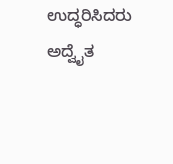ಉದ್ಧರಿಸಿದರು
ಅದ್ವೈತ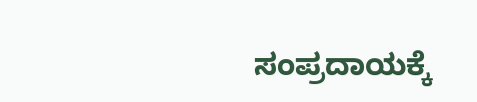ಸಂಪ್ರದಾಯಕ್ಕೆ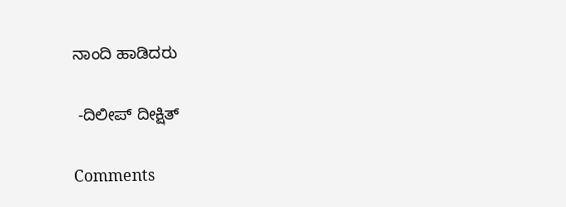ನಾಂದಿ ಹಾಡಿದರು

 -ದಿಲೀಪ್ ದೀಕ್ಷಿತ್

Comments